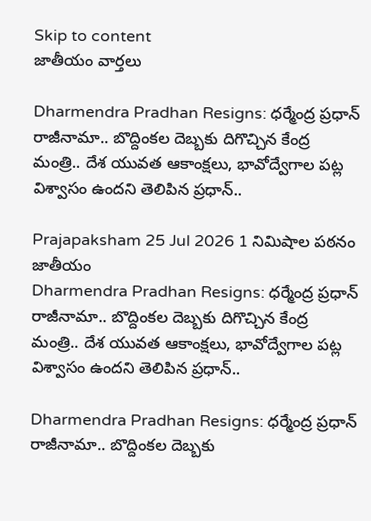Skip to content
జాతీయం వార్తలు

Dharmendra Pradhan Resigns: ధర్మేంద్ర ప్రధాన్ రాజీనామా.. బొద్దింకల దెబ్బకు దిగొచ్చిన కేంద్ర మంత్రి.. దేశ యువత ఆకాంక్షలు, భావోద్వేగాల పట్ల విశ్వాసం ఉందని తెలిపిన ప్రధాన్..

Prajapaksham 25 Jul 2026 1 నిమిషాల పఠనం జాతీయం
Dharmendra Pradhan Resigns: ధర్మేంద్ర ప్రధాన్ రాజీనామా.. బొద్దింకల దెబ్బకు దిగొచ్చిన కేంద్ర మంత్రి.. దేశ యువత ఆకాంక్షలు, భావోద్వేగాల పట్ల విశ్వాసం ఉందని తెలిపిన ప్రధాన్..

Dharmendra Pradhan Resigns: ధర్మేంద్ర ప్రధాన్ రాజీనామా.. బొద్దింకల దెబ్బకు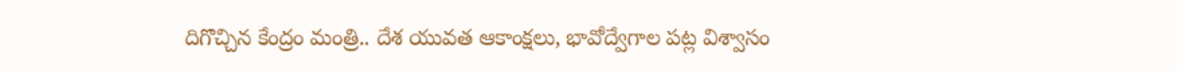దిగొచ్చిన కేంద్రం మంత్రి.. దేశ యువత ఆకాంక్షలు, భావోద్వేగాల పట్ల విశ్వాసం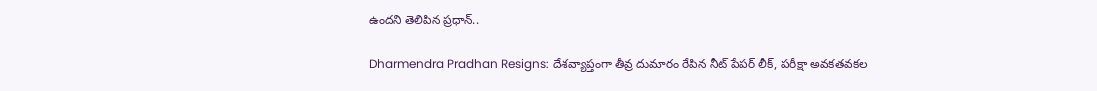ఉందని తెలిపిన ప్రధాన్..

Dharmendra Pradhan Resigns: దేశవ్యాప్తంగా తీవ్ర దుమారం రేపిన నీట్ పేపర్ లీక్, పరీక్షా అవకతవకల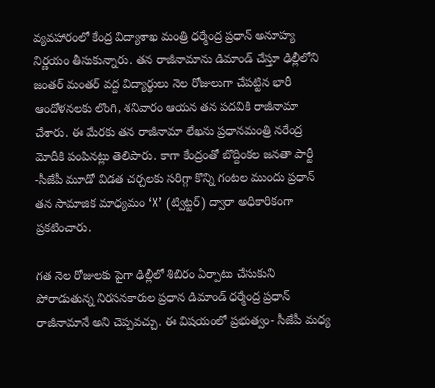వ్యవహారంలో కేంద్ర విద్యాశాఖ మంత్రి ధర్మేంద్ర ప్రధాన్ అనూహ్య నిర్ణయం తీసుకున్నారు. తన రాజీనామాను డిమాండ్ చేస్తూ ఢిల్లీలోని జంతర్ మంతర్ వద్ద విద్యార్థులు నెల రోజులుగా చేపట్టిన భారీ ఆందోళనలకు లొంగి, శనివారం ఆయన తన పదవికి రాజీనామా చేశారు. ఈ మేరకు తన రాజీనామా లేఖను ప్రధానమంత్రి నరేంద్ర మోదీకి పంపినట్లు తెలిపారు. కాగా కేంద్రంతో బొద్దింకల జనతా పార్టీ -సీజేపీ మూడో విడత చర్చలకు సరిగ్గా కొన్ని గంటల ముందు ప్రధాన్ తన సామాజిక మాధ్యమం ‘X’ (ట్విట్టర్) ద్వారా అధికారికంగా ప్రకటించారు.

గత నెల రోజులకు పైగా ఢిల్లీలో శిబిరం ఏర్పాటు చేసుకుని పోరాడుతున్న నిరసనకారుల ప్రధాన డిమాండ్ ధర్మేంద్ర ప్రధాన్ రాజీనామానే అని చెప్పవచ్చు. ఈ విషయంలో ప్రభుత్వం- సీజేపీ మధ్య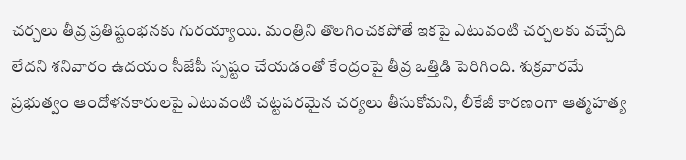చర్చలు తీవ్ర ప్రతిష్టంభనకు గురయ్యాయి. మంత్రిని తొలగించకపోతే ఇకపై ఎటువంటి చర్చలకు వచ్చేది లేదని శనివారం ఉదయం సీజేపీ స్పష్టం చేయడంతో కేంద్రంపై తీవ్ర ఒత్తిడి పెరిగింది. శుక్రవారమే ప్రభుత్వం ఆందోళనకారులపై ఎటువంటి చట్టపరమైన చర్యలు తీసుకోమని, లీకేజీ కారణంగా ఆత్మహత్య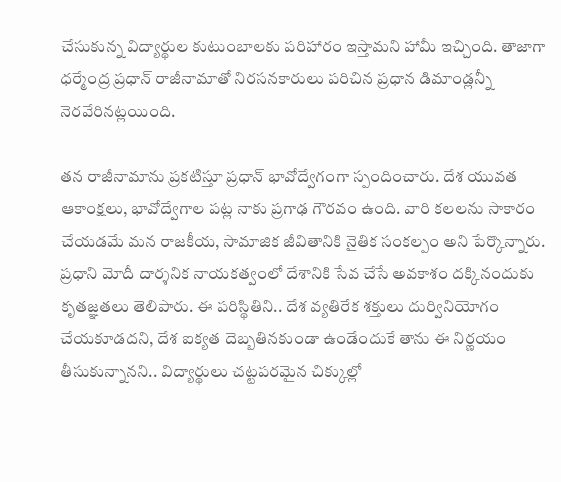చేసుకున్న విద్యార్థుల కుటుంబాలకు పరిహారం ఇస్తామని హామీ ఇచ్చింది. తాజాగా ధర్మేంద్ర ప్రధాన్ రాజీనామాతో నిరసనకారులు పరిచిన ప్రధాన డిమాండ్లన్నీ నెరవేరినట్లయింది.

తన రాజీనామాను ప్రకటిస్తూ ప్రధాన్ భావోద్వేగంగా స్పందించారు. దేశ యువత ఆకాంక్షలు, భావోద్వేగాల పట్ల నాకు ప్రగాఢ గౌరవం ఉంది. వారి కలలను సాకారం చేయడమే మన రాజకీయ, సామాజిక జీవితానికి నైతిక సంకల్పం అని పేర్కొన్నారు. ప్రధాని మోదీ దార్శనిక నాయకత్వంలో దేశానికి సేవ చేసే అవకాశం దక్కినందుకు కృతజ్ఞతలు తెలిపారు. ఈ పరిస్థితిని.. దేశ వ్యతిరేక శక్తులు దుర్వినియోగం చేయకూడదని, దేశ ఐక్యత దెబ్బతినకుండా ఉండేందుకే తాను ఈ నిర్ణయం తీసుకున్నానని.. విద్యార్థులు చట్టపరమైన చిక్కుల్లో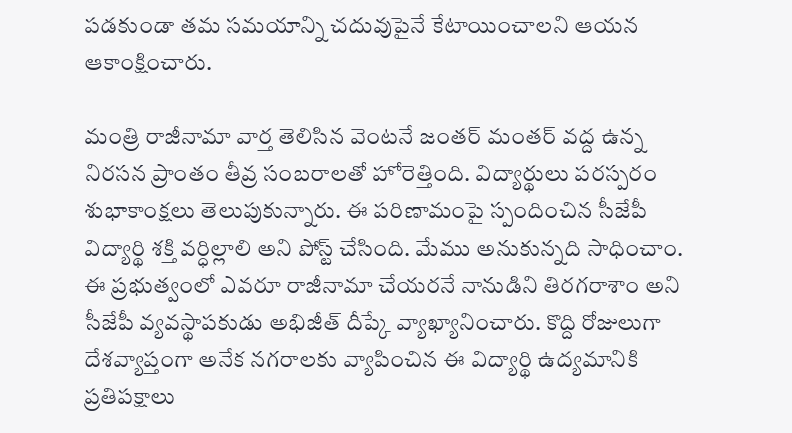పడకుండా తమ సమయాన్ని చదువుపైనే కేటాయించాలని ఆయన ఆకాంక్షించారు.

మంత్రి రాజీనామా వార్త తెలిసిన వెంటనే జంతర్ మంతర్ వద్ద ఉన్న నిరసన ప్రాంతం తీవ్ర సంబరాలతో హోరెత్తింది. విద్యార్థులు పరస్పరం శుభాకాంక్షలు తెలుపుకున్నారు. ఈ పరిణామంపై స్పందించిన సీజేపీ విద్యార్థి శక్తి వర్ధిల్లాలి అని పోస్ట్ చేసింది. మేము అనుకున్నది సాధించాం. ఈ ప్రభుత్వంలో ఎవరూ రాజీనామా చేయరనే నానుడిని తిరగరాశాం అని సీజేపీ వ్యవస్థాపకుడు అభిజీత్ దీప్కే వ్యాఖ్యానించారు. కొద్ది రోజులుగా దేశవ్యాప్తంగా అనేక నగరాలకు వ్యాపించిన ఈ విద్యార్థి ఉద్యమానికి ప్రతిపక్షాలు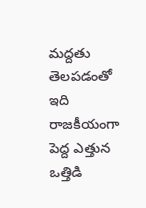మద్దతు తెలపడంతో ఇది రాజకీయంగా పెద్ద ఎత్తున ఒత్తిడి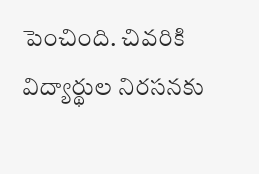పెంచింది. చివరికి విద్యార్థుల నిరసనకు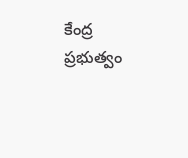కేంద్ర ప్రభుత్వం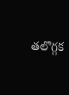తలొగ్గక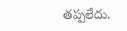తప్పలేదు.